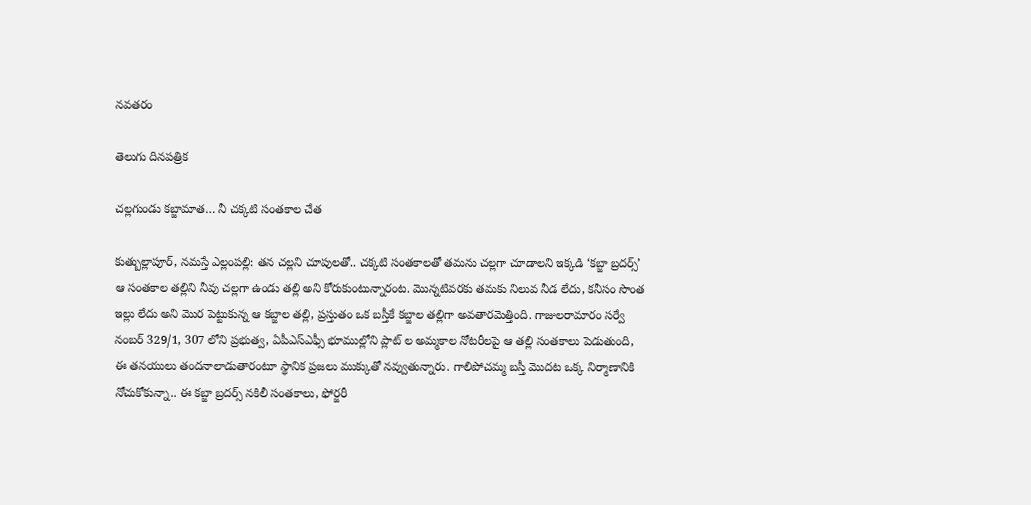నవతరం

తెలుగు దినపత్రిక

చల్లగుండు కబ్జామాత… నీ చక్కటి సంతకాల చేత

కుత్బుల్లాపూర్, నమస్తే ఎల్లంపల్లి: తన చల్లని చూపులతో.. చక్కటి సంతకాలతో తమను చల్లగా చూడాలని ఇక్కడి ‘కబ్జా బ్రదర్స్’ ఆ సంతకాల తల్లిని నీవు చల్లగా ఉండు తల్లి అని కోరుకుంటున్నారంట. మొన్నటివరకు తమకు నిలువ నీడ లేదు, కనీసం సొంత ఇల్లు లేదు అని మొర పెట్టుకున్న ఆ కబ్జాల తల్లి, ప్రస్తుతం ఒక బస్తీకే కబ్జాల తల్లిగా అవతారమెత్తింది. గాజులరామారం సర్వే నంబర్ 329/1, 307 లోని ప్రభుత్వ, ఏపీఎస్ఎఫ్సీ భూముల్లోని ప్లాట్ ల అమ్మకాల నోటరీలపై ఆ తల్లి సంతకాలు పెడుతుంది, ఈ తనయులు తందనాలాడుతారంటూ స్థానిక ప్రజలు ముక్కుతో నవ్వుతున్నారు. గాలిపోచమ్మ బస్తీ మొదట ఒక్క నిర్మాణానికి నోచుకోకున్నా.. ఈ కబ్జా బ్రదర్స్ నకిలీ సంతకాలు, ఫోర్జరీ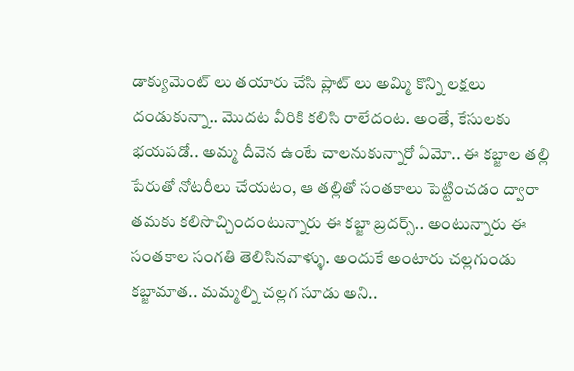డాక్యుమెంట్ లు తయారు చేసి ప్లాట్ లు అమ్మి కొన్ని లక్షలు దండుకున్నా.. మొదట వీరికి కలిసి రాలేదంట. అంతే, కేసులకు భయపడో.. అమ్మ దీవెన ఉంటే చాలనుకున్నారో ఏమో.. ఈ కబ్జాల తల్లి పేరుతో నోటరీలు చేయటం, ఆ తల్లితో సంతకాలు పెట్టించడం ద్వారా తమకు కలిసొచ్చిందంటున్నారు ఈ కబ్జా బ్రదర్స్.. అంటున్నారు ఈ సంతకాల సంగతి తెలిసినవాళ్ళు. అందుకే అంటారు చల్లగుండు కబ్జామాత.. మమ్మల్ని చల్లగ సూడు అని..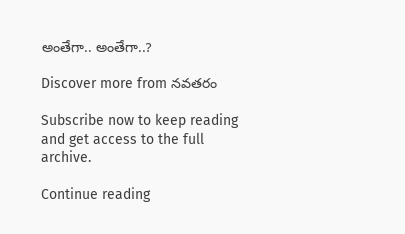అంతేగా.. అంతేగా..?

Discover more from నవతరం

Subscribe now to keep reading and get access to the full archive.

Continue reading